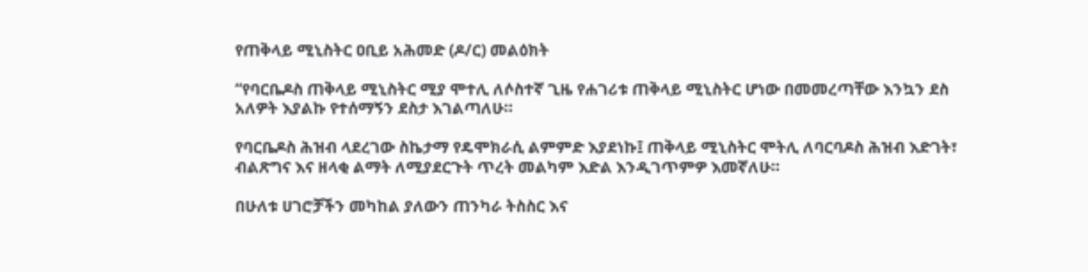የጠቅላይ ሚኒስትር ዐቢይ አሕመድ (ዶ/ር) መልዕክት

“የባርቤዶስ ጠቅላይ ሚኒስትር ሚያ ሞተሊ ለሶስተኛ ጊዜ የሐገሪቱ ጠቅላይ ሚኒስትር ሆነው በመመረጣቸው እንኳን ደስ አለዎት እያልኩ የተሰማኝን ደስታ እገልጣለሁ።

የባርቤዶስ ሕዝብ ላደረገው ስኬታማ የዴሞክራሲ ልምምድ እያደነኩ፤ ጠቅላይ ሚኒስትር ሞትሊ ለባርባዶስ ሕዝብ እድገት፣ ብልጽግና እና ዘላቂ ልማት ለሚያደርጉት ጥረት መልካም እድል እንዲገጥምዎ እመኛለሁ።

በሁለቱ ሀገሮቻችን መካከል ያለውን ጠንካራ ትስስር እና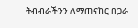ትብብራችንን ለማጠናከር በጋራ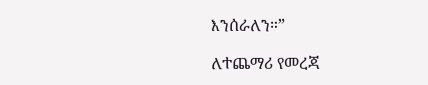እንሰራለን።”

ለተጨማሪ የመረጃ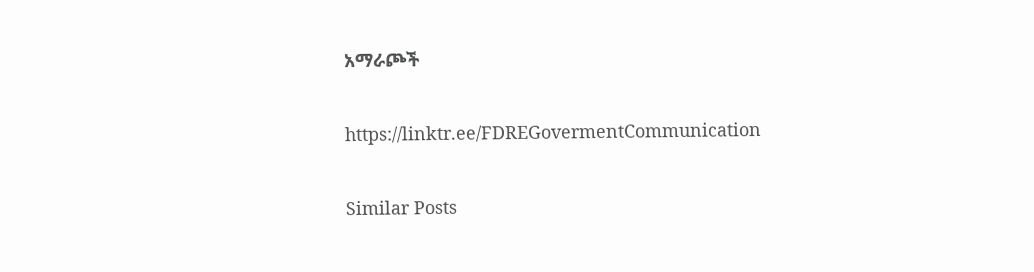አማራጮች

https://linktr.ee/FDREGovermentCommunication

Similar Posts